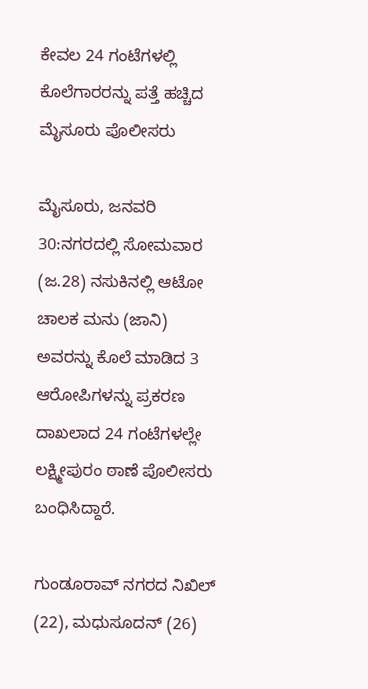ಕೇವಲ 24 ಗಂಟೆಗಳಲ್ಲಿ ಕೊಲೆಗಾರರನ್ನು ಪತ್ತೆ ಹಚ್ಚಿದ ಮೈಸೂರು ಪೊಲೀಸರು

ಮೈಸೂರು, ಜನವರಿ 30:ನಗರದಲ್ಲಿ ಸೋಮವಾರ (ಜ.28) ನಸುಕಿನಲ್ಲಿ ಆಟೋ ಚಾಲಕ ಮನು (ಜಾನಿ) ಅವರನ್ನು ಕೊಲೆ ಮಾಡಿದ 3 ಆರೋಪಿಗಳನ್ನು ಪ್ರಕರಣ ದಾಖಲಾದ 24 ಗಂಟೆಗಳಲ್ಲೇ ಲಕ್ಷ್ಮೀಪುರಂ ಠಾಣೆ ಪೊಲೀಸರು ಬಂಧಿಸಿದ್ದಾರೆ.

ಗುಂಡೂರಾವ್ ನಗರದ ನಿಖಿಲ್ (22), ಮಧುಸೂದನ್ (26)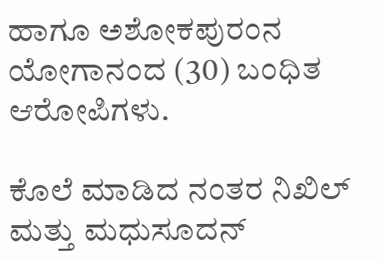ಹಾಗೂ ಅಶೋಕಪುರಂನ ಯೋಗಾನಂದ (30) ಬಂಧಿತ ಆರೋಪಿಗಳು.

ಕೊಲೆ ಮಾಡಿದ ನಂತರ ನಿಖಿಲ್ ಮತ್ತು ಮಧುಸೂದನ್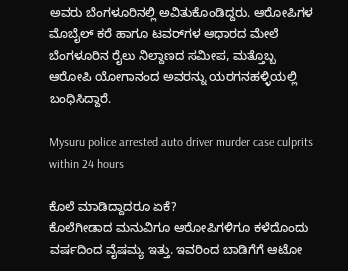ಅವರು ಬೆಂಗಳೂರಿನಲ್ಲಿ ಅವಿತುಕೊಂಡಿದ್ದರು. ಆರೋಪಿಗಳ ಮೊಬೈಲ್ ಕರೆ ಹಾಗೂ ಟವರ್‌ಗಳ ಆಧಾರದ ಮೇಲೆ ಬೆಂಗಳೂರಿನ ರೈಲು ನಿಲ್ದಾಣದ ಸಮೀಪ, ಮತ್ತೊಬ್ಬ ಆರೋಪಿ ಯೋಗಾನಂದ ಅವರನ್ನು ಯರಗನಹಳ್ಳಿಯಲ್ಲಿ ಬಂಧಿಸಿದ್ದಾರೆ.

Mysuru police arrested auto driver murder case culprits within 24 hours

ಕೊಲೆ ಮಾಡಿದ್ದಾದರೂ ಏಕೆ?
ಕೊಲೆಗೀಡಾದ ಮನುವಿಗೂ ಆರೋಪಿಗಳಿಗೂ ಕಳೆದೊಂದು ವರ್ಷದಿಂದ ವೈಷಮ್ಯ ಇತ್ತು. ಇವರಿಂದ ಬಾಡಿಗೆಗೆ ಆಟೋ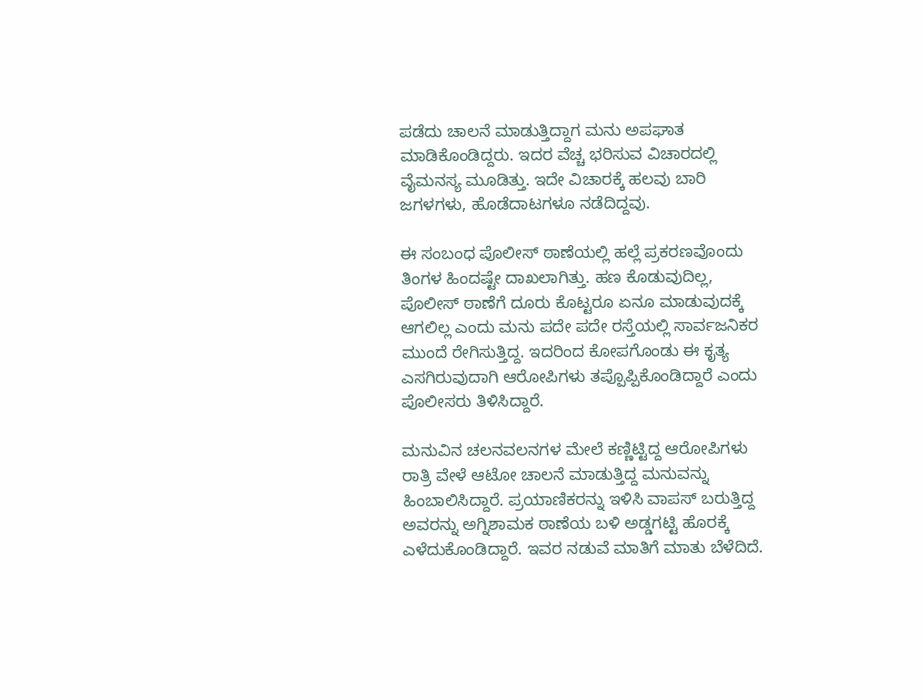ಪಡೆದು ಚಾಲನೆ ಮಾಡುತ್ತಿದ್ದಾಗ ಮನು ಅಪಘಾತ ಮಾಡಿಕೊಂಡಿದ್ದರು. ಇದರ ವೆಚ್ಚ ಭರಿಸುವ ವಿಚಾರದಲ್ಲಿ ವೈಮನಸ್ಯ ಮೂಡಿತ್ತು. ಇದೇ ವಿಚಾರಕ್ಕೆ ಹಲವು ಬಾರಿ ಜಗಳಗಳು, ಹೊಡೆದಾಟಗಳೂ ನಡೆದಿದ್ದವು.

ಈ ಸಂಬಂಧ ಪೊಲೀಸ್ ಠಾಣೆಯಲ್ಲಿ ಹಲ್ಲೆ ಪ್ರಕರಣವೊಂದು ತಿಂಗಳ ಹಿಂದಷ್ಟೇ ದಾಖಲಾಗಿತ್ತು. ಹಣ ಕೊಡುವುದಿಲ್ಲ, ಪೊಲೀಸ್ ಠಾಣೆಗೆ ದೂರು ಕೊಟ್ಟರೂ ಏನೂ ಮಾಡುವುದಕ್ಕೆ ಆಗಲಿಲ್ಲ ಎಂದು ಮನು ಪದೇ ಪದೇ ರಸ್ತೆಯಲ್ಲಿ ಸಾರ್ವಜನಿಕರ ಮುಂದೆ ರೇಗಿಸುತ್ತಿದ್ದ. ಇದರಿಂದ ಕೋಪಗೊಂಡು ಈ ಕೃತ್ಯ ಎಸಗಿರುವುದಾಗಿ ಆರೋಪಿಗಳು ತಪ್ಪೊಪ್ಪಿಕೊಂಡಿದ್ದಾರೆ ಎಂದು ಪೊಲೀಸರು ತಿಳಿಸಿದ್ದಾರೆ.

ಮನುವಿನ ಚಲನವಲನಗಳ ಮೇಲೆ ಕಣ್ಣಿಟ್ಟಿದ್ದ ಆರೋಪಿಗಳು ರಾತ್ರಿ ವೇಳೆ ಆಟೋ ಚಾಲನೆ ಮಾಡುತ್ತಿದ್ದ ಮನುವನ್ನು ಹಿಂಬಾಲಿಸಿದ್ದಾರೆ. ಪ್ರಯಾಣಿಕರನ್ನು ಇಳಿಸಿ ವಾಪಸ್‌ ಬರುತ್ತಿದ್ದ ಅವರನ್ನು ಅಗ್ನಿಶಾಮಕ ಠಾಣೆಯ ಬಳಿ ಅಡ್ಡಗಟ್ಟಿ ಹೊರಕ್ಕೆ ಎಳೆದುಕೊಂಡಿದ್ದಾರೆ. ಇವರ ನಡುವೆ ಮಾತಿಗೆ ಮಾತು ಬೆಳೆದಿದೆ.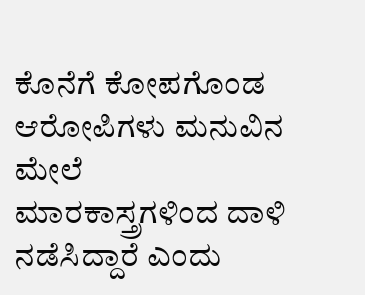ಕೊನೆಗೆ ಕೋಪಗೊಂಡ ಆರೋಪಿಗಳು ಮನುವಿನ ಮೇಲೆ ಮಾರಕಾಸ್ತ್ರಗಳಿಂದ ದಾಳಿ ನಡೆಸಿದ್ದಾರೆ ಎಂದು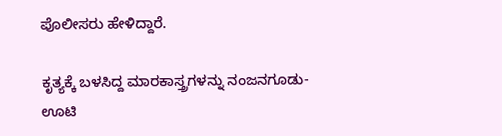ಪೊಲೀಸರು ಹೇಳಿದ್ದಾರೆ.

ಕೃತ್ಯಕ್ಕೆ ಬಳಸಿದ್ದ ಮಾರಕಾಸ್ತ್ರಗಳನ್ನು ನಂಜನಗೂಡು- ಊಟಿ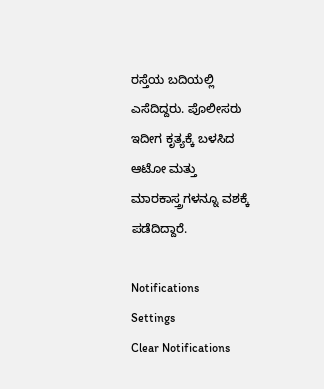ರಸ್ತೆಯ ಬದಿಯಲ್ಲಿ ಎಸೆದಿದ್ದರು. ಪೊಲೀಸರು ಇದೀಗ ಕೃತ್ಯಕ್ಕೆ ಬಳಸಿದ ಆಟೋ ಮತ್ತು ಮಾರಕಾಸ್ತ್ರಗಳನ್ನೂ ವಶಕ್ಕೆ ಪಡೆದಿದ್ದಾರೆ.

Notifications
Settings
Clear Notifications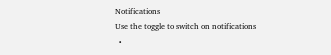Notifications
Use the toggle to switch on notifications
  •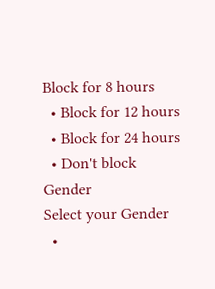Block for 8 hours
  • Block for 12 hours
  • Block for 24 hours
  • Don't block
Gender
Select your Gender
  •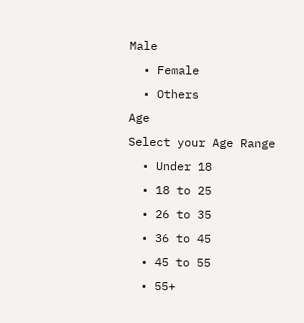Male
  • Female
  • Others
Age
Select your Age Range
  • Under 18
  • 18 to 25
  • 26 to 35
  • 36 to 45
  • 45 to 55
  • 55+